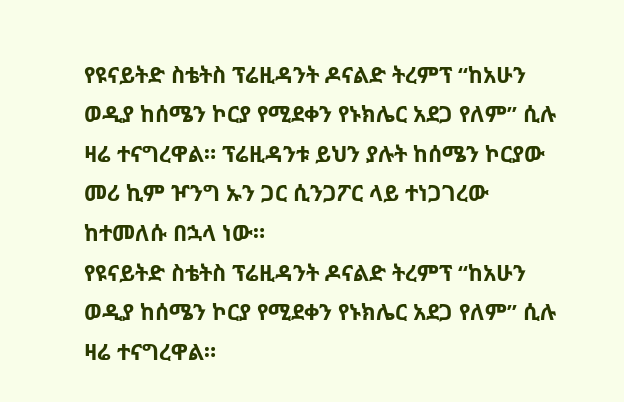የዩናይትድ ስቴትስ ፕሬዚዳንት ዶናልድ ትረምፕ “ከአሁን ወዲያ ከሰሜን ኮርያ የሚደቀን የኑክሌር አደጋ የለም” ሲሉ ዛሬ ተናግረዋል። ፕሬዚዳንቱ ይህን ያሉት ከሰሜን ኮርያው መሪ ኪም ዦንግ ኡን ጋር ሲንጋፖር ላይ ተነጋገረው ከተመለሱ በኋላ ነው።
የዩናይትድ ስቴትስ ፕሬዚዳንት ዶናልድ ትረምፕ “ከአሁን ወዲያ ከሰሜን ኮርያ የሚደቀን የኑክሌር አደጋ የለም” ሲሉ ዛሬ ተናግረዋል።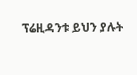ፕሬዚዳንቱ ይህን ያሉት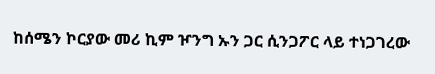ከሰሜን ኮርያው መሪ ኪም ዦንግ ኡን ጋር ሲንጋፖር ላይ ተነጋገረው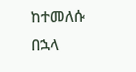ከተመለሱ በኋላ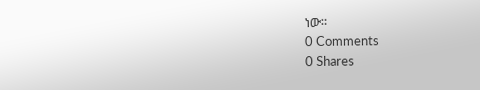ነው።
0 Comments
0 Shares